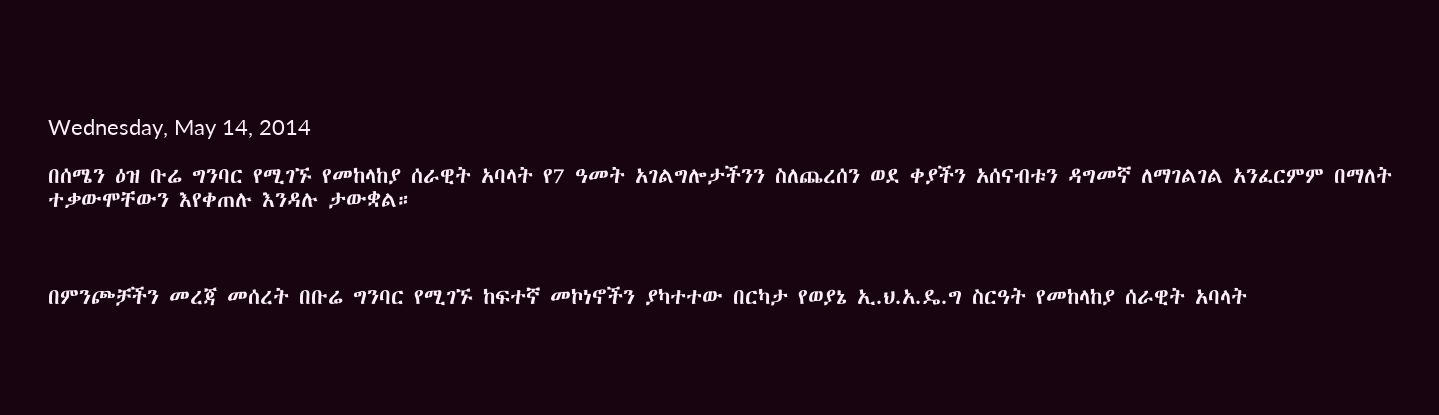Wednesday, May 14, 2014

በሰሜን ዕዝ ቡሬ ግንባር የሚገኙ የመከላከያ ሰራዊት አባላት የ7 ዓመት አገልግሎታችንን ስለጨረሰን ወደ ቀያችን አሰናብቱን ዳግመኛ ለማገልገል አንፈርምም በማለት ተቃውሞቸውን እየቀጠሉ እንዳሉ ታውቋል።



በምንጮቻችን መረጃ መሰረት በቡሬ ግንባር የሚገኙ ከፍተኛ መኮነኖችን ያካተተው በርካታ የወያኔ ኢ.ህ.አ.ዴ.ግ ስርዓት የመከላከያ ሰራዊት አባላት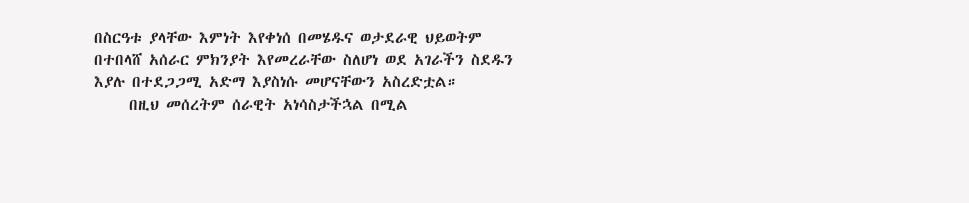በስርዓቱ ያላቸው እምነት እየቀነሰ በመሄዱና ወታደራዊ ህይወትም በተበላሸ አሰራር ምክንያት እየመረራቸው ስለሆነ ወደ አገራችን ስደዱን እያሉ በተደጋጋሚ አድማ እያስነሱ መሆናቸውን አስረድቷል።
     በዚህ መሰረትም ሰራዊት አነሳስታችኋል በሚል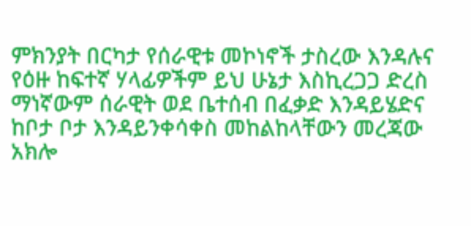ምክንያት በርካታ የሰራዊቱ መኮነኖች ታስረው እንዳሉና የዕዙ ከፍተኛ ሃላፊዎችም ይህ ሁኔታ እስኪረጋጋ ድረስ ማነኛውም ሰራዊት ወደ ቤተሰብ በፈቃድ እንዳይሄድና ከቦታ ቦታ እንዳይንቀሳቀስ መከልከላቸውን መረጃው አክሎ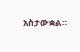አስታውቋል።